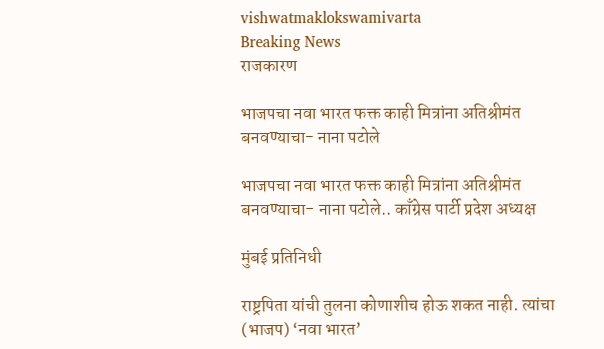vishwatmaklokswamivarta
Breaking News
राजकारण

भाजपचा नवा भारत फक्त काही मित्रांना अतिश्रीमंत बनवण्याचा- नाना पटोले

भाजपचा नवा भारत फक्त काही मित्रांना अतिश्रीमंत बनवण्याचा- नाना पटोले.. काँग्रेस पार्टी प्रदेश अध्यक्ष

मुंबई प्रतिनिधी

राष्ट्रपिता यांची तुलना कोणाशीच होऊ शकत नाही. त्यांचा (भाजप) ‘नवा भारत’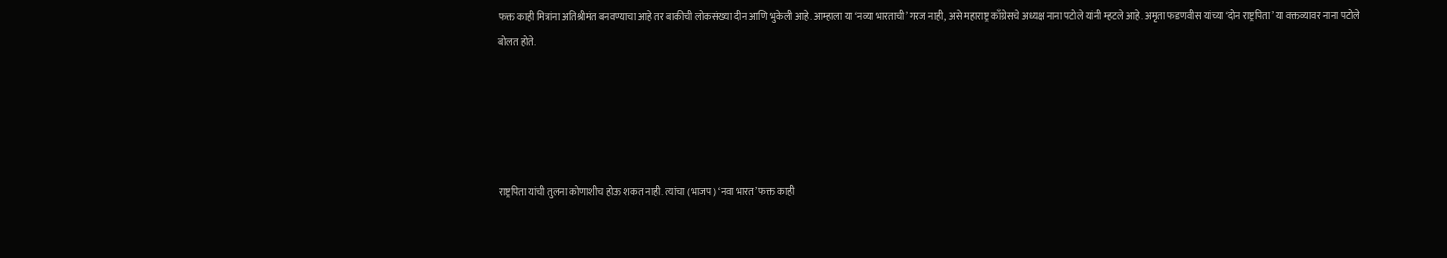फक्त काही मित्रांना अतिश्रीमंत बनवण्याचा आहे तर बाकीची लोकसंख्या दीन आणि भुकेली आहे. आम्हाला या ‘नव्या भारताची’ गरज नाही, असे महाराष्ट्र काँग्रेसचे अध्यक्ष नाना पटोले यांनी म्हटले आहे. अमृता फडणवीस यांच्या ‘दोन राष्ट्रपिता’ या वक्तव्यावर नाना पटोले बोलत होते.





राष्ट्रपिता यांची तुलना कोणाशीच होऊ शकत नाही. त्यांचा (भाजप) ‘नवा भारत’ फक्त काही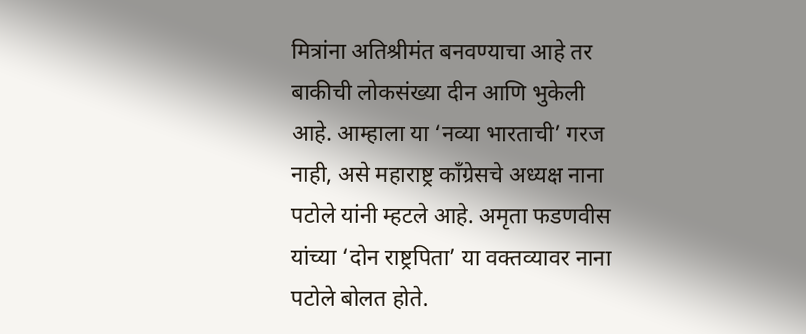मित्रांना अतिश्रीमंत बनवण्याचा आहे तर बाकीची लोकसंख्या दीन आणि भुकेली आहे. आम्हाला या ‘नव्या भारताची’ गरज नाही, असे महाराष्ट्र काँग्रेसचे अध्यक्ष नाना पटोले यांनी म्हटले आहे. अमृता फडणवीस यांच्या ‘दोन राष्ट्रपिता’ या वक्तव्यावर नाना पटोले बोलत होते.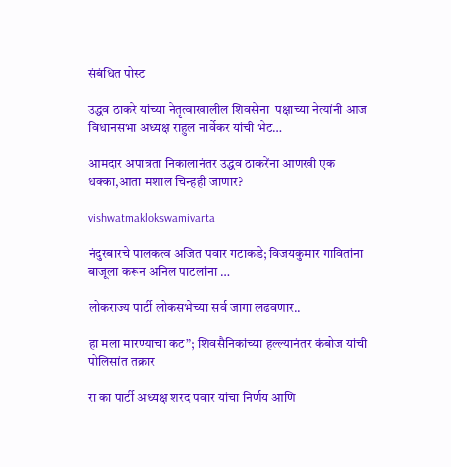संबंधित पोस्ट

उद्धव ठाकरे यांच्या नेतृत्वाखालील शिवसेना  पक्षाच्या नेत्यांनी आज विधानसभा अध्यक्ष राहुल नार्वेकर यांची भेट…

आमदार अपात्रता निकालानंतर उद्धव ठाकरेंना आणखी एक धक्का,आता मशाल चिन्हही जाणार?

vishwatmaklokswamivarta

नंदुरबारचे पालकत्व अजित पवार गटाकडे; विजयकुमार गावितांना बाजूला करून अनिल पाटलांना …

लोकराज्य पार्टी लोकसभेच्या सर्व जागा लढवणार..

हा मला मारण्याचा कट”; शिवसैनिकांच्या हल्ल्यानंतर कंबोज यांची पोलिसांत तक्रार

रा का पार्टी अध्यक्ष शरद पवार यांचा निर्णय आणि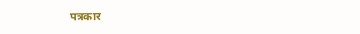पत्रकार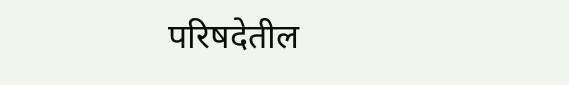परिषदेतील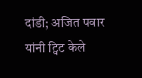दांडी; अजित पवार यांनी ट्विट केले